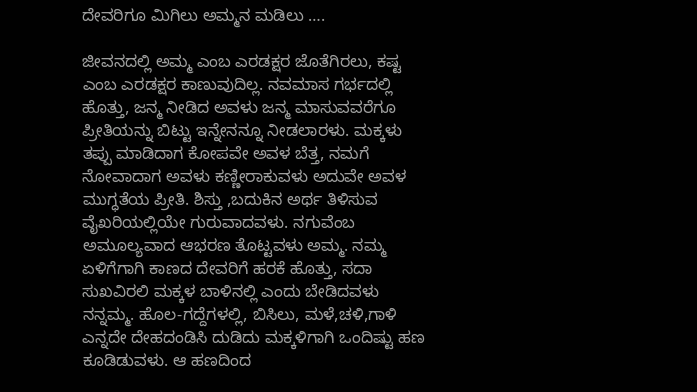ದೇವರಿಗೂ ಮಿಗಿಲು ಅಮ್ಮನ ಮಡಿಲು ….

ಜೀವನದಲ್ಲಿ ಅಮ್ಮ ಎಂಬ ಎರಡಕ್ಷರ ಜೊತೆಗಿರಲು, ಕಷ್ಟ ಎಂಬ ಎರಡಕ್ಷರ ಕಾಣುವುದಿಲ್ಲ. ನವಮಾಸ ಗರ್ಭದಲ್ಲಿ ಹೊತ್ತು, ಜನ್ಮ ನೀಡಿದ ಅವಳು ಜನ್ಮ ಮಾಸುವವರೆಗೂ ಪ್ರೀತಿಯನ್ನು ಬಿಟ್ಟು ಇನ್ನೇನನ್ನೂ ನೀಡಲಾರಳು. ಮಕ್ಕಳು ತಪ್ಪು ಮಾಡಿದಾಗ ಕೋಪವೇ ಅವಳ ಬೆತ್ತ, ನಮಗೆ ನೋವಾದಾಗ ಅವಳು ಕಣ್ಣೀರಾಕುವಳು ಅದುವೇ ಅವಳ ಮುಗ್ಧತೆಯ ಪ್ರೀತಿ. ಶಿಸ್ತು ,ಬದುಕಿನ ಅರ್ಥ ತಿಳಿಸುವ ವೈಖರಿಯಲ್ಲಿಯೇ ಗುರುವಾದವಳು. ನಗುವೆಂಬ ಅಮೂಲ್ಯವಾದ ಆಭರಣ ತೊಟ್ಟವಳು ಅಮ್ಮ. ನಮ್ಮ ಏಳಿಗೆಗಾಗಿ ಕಾಣದ ದೇವರಿಗೆ ಹರಕೆ ಹೊತ್ತು, ಸದಾ ಸುಖವಿರಲಿ ಮಕ್ಕಳ ಬಾಳಿನಲ್ಲಿ ಎಂದು ಬೇಡಿದವಳು ನನ್ನಮ್ಮ. ಹೊಲ-ಗದ್ದೆಗಳಲ್ಲಿ, ಬಿಸಿಲು, ಮಳೆ,ಚಳಿ,ಗಾಳಿ ಎನ್ನದೇ ದೇಹದಂಡಿಸಿ ದುಡಿದು ಮಕ್ಕಳಿಗಾಗಿ ಒಂದಿಷ್ಟು ಹಣ ಕೂಡಿಡುವಳು. ಆ ಹಣದಿಂದ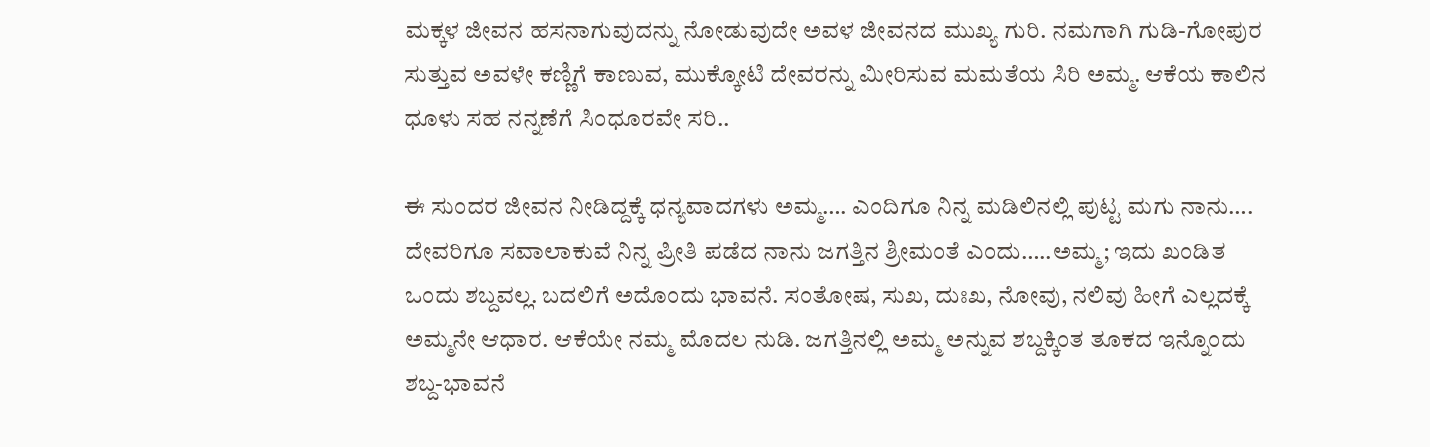ಮಕ್ಕಳ ಜೀವನ ಹಸನಾಗುವುದನ್ನು ನೋಡುವುದೇ ಅವಳ ಜೀವನದ ಮುಖ್ಯ ಗುರಿ. ನಮಗಾಗಿ ಗುಡಿ-ಗೋಪುರ ಸುತ್ತುವ ಅವಳೇ ಕಣ್ಣಿಗೆ ಕಾಣುವ, ಮುಕ್ಕೋಟಿ ದೇವರನ್ನು ಮೀರಿಸುವ ಮಮತೆಯ ಸಿರಿ ಅಮ್ಮ. ಆಕೆಯ ಕಾಲಿನ ಧೂಳು ಸಹ ನನ್ನಣೆಗೆ ಸಿಂಧೂರವೇ ಸರಿ..

ಈ ಸುಂದರ ಜೀವನ ನೀಡಿದ್ದಕ್ಕೆ ಧನ್ಯವಾದಗಳು ಅಮ್ಮ…. ಎಂದಿಗೂ ನಿನ್ನ ಮಡಿಲಿನಲ್ಲಿ ಪುಟ್ಟ ಮಗು ನಾನು…. ದೇವರಿಗೂ ಸವಾಲಾಕುವೆ ನಿನ್ನ ಪ್ರೀತಿ ಪಡೆದ ನಾನು ಜಗತ್ತಿನ ಶ್ರೀಮಂತೆ ಎಂದು…..ಅಮ್ಮ; ಇದು ಖಂಡಿತ ಒಂದು ಶಬ್ದವಲ್ಲ. ಬದಲಿಗೆ ಅದೊಂದು ಭಾವನೆ. ಸಂತೋಷ, ಸುಖ, ದುಃಖ, ನೋವು, ನಲಿವು ಹೀಗೆ ಎಲ್ಲದಕ್ಕೆ ಅಮ್ಮನೇ ಆಧಾರ. ಆಕೆಯೇ ನಮ್ಮ ಮೊದಲ ನುಡಿ. ಜಗತ್ತಿನಲ್ಲಿ ಅಮ್ಮ ಅನ್ನುವ ಶಬ್ದಕ್ಕಿಂತ ತೂಕದ ಇನ್ನೊಂದು ಶಬ್ದ-ಭಾವನೆ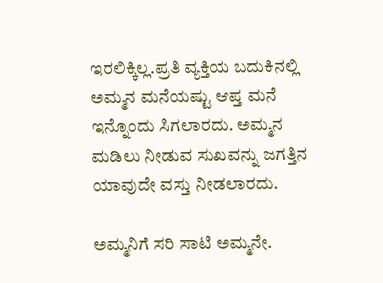ಇರಲಿಕ್ಕಿಲ್ಲ.ಪ್ರತಿ ವ್ಯಕ್ತಿಯ ಬದುಕಿನಲ್ಲಿ ಅಮ್ಮನ ಮನೆಯಷ್ಟು ಆಪ್ತ ಮನೆ ಇನ್ನೊಂದು ಸಿಗಲಾರದು. ಅಮ್ಮನ ಮಡಿಲು ನೀಡುವ ಸುಖವನ್ನು ಜಗತ್ತಿನ ಯಾವುದೇ ವಸ್ತು ನೀಡಲಾರದು.

ಅಮ್ಮನಿಗೆ ಸರಿ ಸಾಟಿ ಅಮ್ಮನೇ.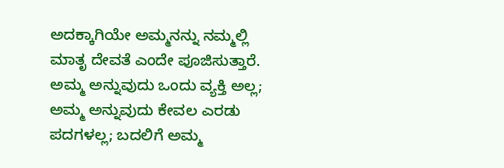ಅದಕ್ಕಾಗಿಯೇ ಅಮ್ಮನನ್ನು ನಮ್ಮಲ್ಲಿ ಮಾತೃ ದೇವತೆ ಎಂದೇ ಪೂಜಿಸುತ್ತಾರೆ. ಅಮ್ಮ ಅನ್ನುವುದು ಒಂದು ವ್ಯಕ್ತಿ ಅಲ್ಲ; ಅಮ್ಮ ಅನ್ನುವುದು ಕೇವಲ ಎರಡು ಪದಗಳಲ್ಲ; ಬದಲಿಗೆ ಅಮ್ಮ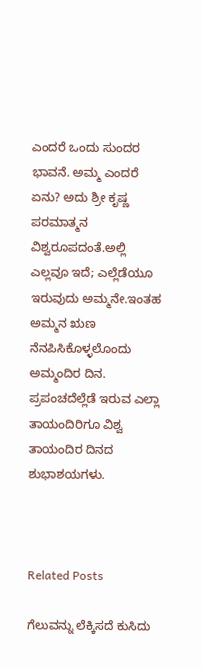ಎಂದರೆ ಒಂದು ಸುಂದರ ಭಾವನೆ. ಅಮ್ಮ ಎಂದರೆ ಏನು? ಅದು ಶ್ರೀ ಕೃಷ್ಣ ಪರಮಾತ್ಮನ ವಿಶ್ವರೂಪದಂತೆ.ಅಲ್ಲಿ ಎಲ್ಲವೂ ಇದೆ; ಎಲ್ಲೆಡೆಯೂ ಇರುವುದು ಅಮ್ಮನೇ.ಇಂತಹ ಅಮ್ಮನ ಋಣ ನೆನಪಿಸಿಕೊಳ್ಳಲೊಂದು ಅಮ್ಮಂದಿರ ದಿನ. ಪ್ರಪಂಚದೆಲ್ಲೆಡೆ ಇರುವ ಎಲ್ಲಾ ತಾಯಂದಿರಿಗೂ ವಿಶ್ವ ತಾಯಂದಿರ ದಿನದ ಶುಭಾಶಯಗಳು.



Related Posts

ಗೆಲುವನ್ನು ಲೆಕ್ಕಿಸದೆ ಕುಸಿದು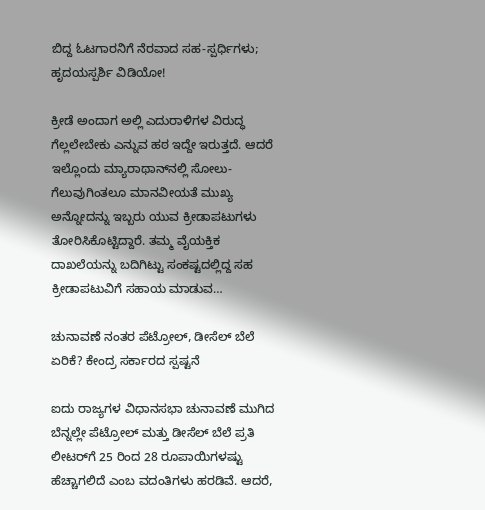ಬಿದ್ದ ಓಟಗಾರನಿಗೆ ನೆರವಾದ ಸಹ-ಸ್ಪರ್ಧಿಗಳು; ಹೃದಯಸ್ಪರ್ಶಿ ವಿಡಿಯೋ!

ಕ್ರೀಡೆ ಅಂದಾಗ ಅಲ್ಲಿ ಎದುರಾಳಿಗಳ ವಿರುದ್ಧ ಗೆಲ್ಲಲೇಬೇಕು ಎನ್ನುವ ಹಠ ಇದ್ದೇ ಇರುತ್ತದೆ. ಆದರೆ ಇಲ್ಲೊಂದು ಮ್ಯಾರಾಥಾನ್‌ನಲ್ಲಿ ಸೋಲು-ಗೆಲುವುಗಿಂತಲೂ ಮಾನವೀಯತೆ ಮುಖ್ಯ ಅನ್ನೋದನ್ನು ಇಬ್ಬರು ಯುವ ಕ್ರೀಡಾಪಟುಗಳು ತೋರಿಸಿಕೊಟ್ಟಿದ್ದಾರೆ‌. ತಮ್ಮ ವೈಯಕ್ತಿಕ ದಾಖಲೆಯನ್ನು ಬದಿಗಿಟ್ಟು ಸಂಕಷ್ಟದಲ್ಲಿದ್ದ ಸಹ ಕ್ರೀಡಾಪಟುವಿಗೆ ಸಹಾಯ ಮಾಡುವ…

ಚುನಾವಣೆ ನಂತರ ಪೆಟ್ರೋಲ್, ಡೀಸೆಲ್ ಬೆಲೆ ಏರಿಕೆ? ಕೇಂದ್ರ ಸರ್ಕಾರದ ಸ್ಪಷ್ಟನೆ

ಐದು ರಾಜ್ಯಗಳ ವಿಧಾನಸಭಾ ಚುನಾವಣೆ ಮುಗಿದ ಬೆನ್ನಲ್ಲೇ ಪೆಟ್ರೋಲ್ ಮತ್ತು ಡೀಸೆಲ್ ಬೆಲೆ ಪ್ರತಿ ಲೀಟರ್‌ಗೆ 25 ರಿಂದ 28 ರೂಪಾಯಿಗಳಷ್ಟು ಹೆಚ್ಚಾಗಲಿದೆ ಎಂಬ ವದಂತಿಗಳು ಹರಡಿವೆ. ಆದರೆ,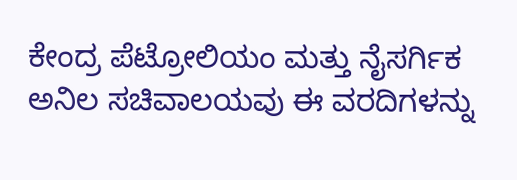ಕೇಂದ್ರ ಪೆಟ್ರೋಲಿಯಂ ಮತ್ತು ನೈಸರ್ಗಿಕ ಅನಿಲ ಸಚಿವಾಲಯವು ಈ ವರದಿಗಳನ್ನು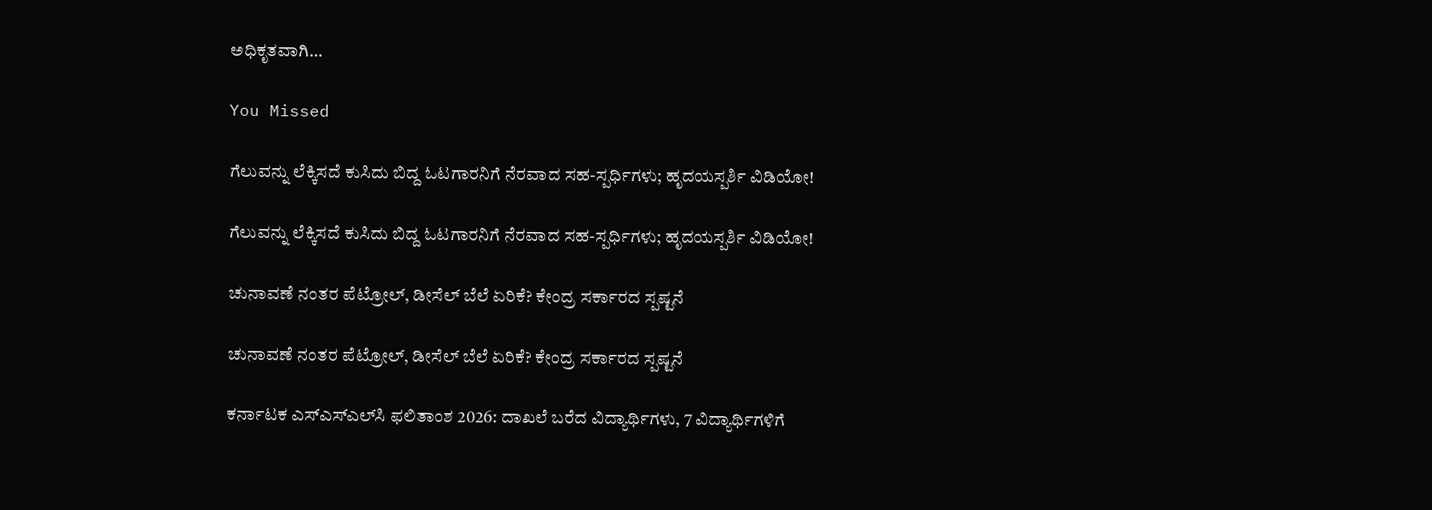ಅಧಿಕೃತವಾಗಿ…

You Missed

ಗೆಲುವನ್ನು ಲೆಕ್ಕಿಸದೆ ಕುಸಿದು ಬಿದ್ದ ಓಟಗಾರನಿಗೆ ನೆರವಾದ ಸಹ-ಸ್ಪರ್ಧಿಗಳು; ಹೃದಯಸ್ಪರ್ಶಿ ವಿಡಿಯೋ!

ಗೆಲುವನ್ನು ಲೆಕ್ಕಿಸದೆ ಕುಸಿದು ಬಿದ್ದ ಓಟಗಾರನಿಗೆ ನೆರವಾದ ಸಹ-ಸ್ಪರ್ಧಿಗಳು; ಹೃದಯಸ್ಪರ್ಶಿ ವಿಡಿಯೋ!

ಚುನಾವಣೆ ನಂತರ ಪೆಟ್ರೋಲ್, ಡೀಸೆಲ್ ಬೆಲೆ ಏರಿಕೆ? ಕೇಂದ್ರ ಸರ್ಕಾರದ ಸ್ಪಷ್ಟನೆ

ಚುನಾವಣೆ ನಂತರ ಪೆಟ್ರೋಲ್, ಡೀಸೆಲ್ ಬೆಲೆ ಏರಿಕೆ? ಕೇಂದ್ರ ಸರ್ಕಾರದ ಸ್ಪಷ್ಟನೆ

ಕರ್ನಾಟಕ ಎಸ್‌ಎಸ್‌ಎಲ್‌ಸಿ ಫಲಿತಾಂಶ 2026: ದಾಖಲೆ ಬರೆದ ವಿದ್ಯಾರ್ಥಿಗಳು, 7 ವಿದ್ಯಾರ್ಥಿಗಳಿಗೆ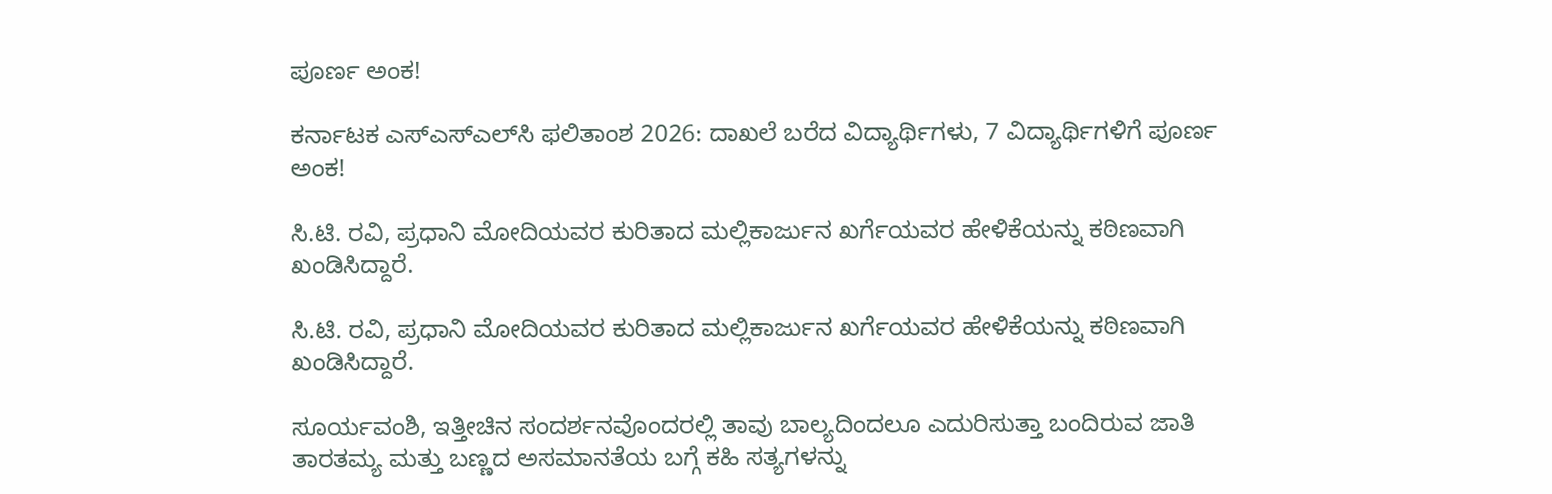ಪೂರ್ಣ ಅಂಕ!

ಕರ್ನಾಟಕ ಎಸ್‌ಎಸ್‌ಎಲ್‌ಸಿ ಫಲಿತಾಂಶ 2026: ದಾಖಲೆ ಬರೆದ ವಿದ್ಯಾರ್ಥಿಗಳು, 7 ವಿದ್ಯಾರ್ಥಿಗಳಿಗೆ ಪೂರ್ಣ ಅಂಕ!

ಸಿ.ಟಿ. ರವಿ, ಪ್ರಧಾನಿ ಮೋದಿಯವರ ಕುರಿತಾದ ಮಲ್ಲಿಕಾರ್ಜುನ ಖರ್ಗೆಯವರ ಹೇಳಿಕೆಯನ್ನು ಕಠಿಣವಾಗಿ ಖಂಡಿಸಿದ್ದಾರೆ.

ಸಿ.ಟಿ. ರವಿ, ಪ್ರಧಾನಿ ಮೋದಿಯವರ ಕುರಿತಾದ ಮಲ್ಲಿಕಾರ್ಜುನ ಖರ್ಗೆಯವರ ಹೇಳಿಕೆಯನ್ನು ಕಠಿಣವಾಗಿ ಖಂಡಿಸಿದ್ದಾರೆ.

ಸೂರ್ಯವಂಶಿ, ಇತ್ತೀಚಿನ ಸಂದರ್ಶನವೊಂದರಲ್ಲಿ ತಾವು ಬಾಲ್ಯದಿಂದಲೂ ಎದುರಿಸುತ್ತಾ ಬಂದಿರುವ ಜಾತಿ ತಾರತಮ್ಯ ಮತ್ತು ಬಣ್ಣದ ಅಸಮಾನತೆಯ ಬಗ್ಗೆ ಕಹಿ ಸತ್ಯಗಳನ್ನು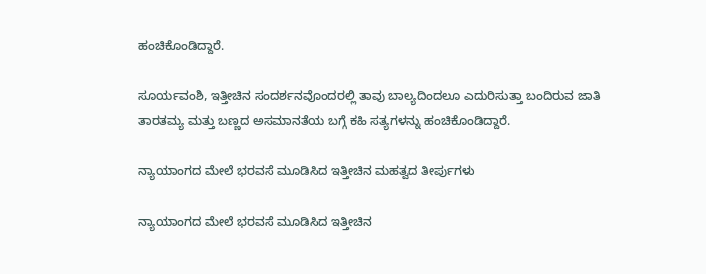ಹಂಚಿಕೊಂಡಿದ್ದಾರೆ.

ಸೂರ್ಯವಂಶಿ, ಇತ್ತೀಚಿನ ಸಂದರ್ಶನವೊಂದರಲ್ಲಿ ತಾವು ಬಾಲ್ಯದಿಂದಲೂ ಎದುರಿಸುತ್ತಾ ಬಂದಿರುವ ಜಾತಿ ತಾರತಮ್ಯ ಮತ್ತು ಬಣ್ಣದ ಅಸಮಾನತೆಯ ಬಗ್ಗೆ ಕಹಿ ಸತ್ಯಗಳನ್ನು ಹಂಚಿಕೊಂಡಿದ್ದಾರೆ.

ನ್ಯಾಯಾಂಗದ ಮೇಲೆ ಭರವಸೆ ಮೂಡಿಸಿದ ಇತ್ತೀಚಿನ ಮಹತ್ವದ ತೀರ್ಪುಗಳು

ನ್ಯಾಯಾಂಗದ ಮೇಲೆ ಭರವಸೆ ಮೂಡಿಸಿದ ಇತ್ತೀಚಿನ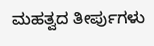ಮಹತ್ವದ ತೀರ್ಪುಗಳು